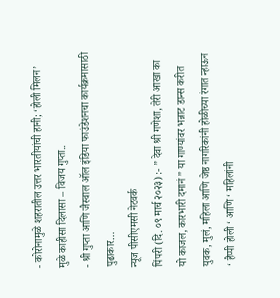- कोरोनामुळे शहरातील उत्तर भारतीयांची हानी; ‘होली मिलन’ मुळे काहीसा दिलासा – विजय गुप्ता..
- श्री गुप्ता आणि जैस्वाल ऑल इंडिया फाउंडेशनचा कार्यक्रमासाठी पुढाकार…
न्यूज पीसीएमसी नेटवर्क
पिंपरी (दि. ०९ मार्च २०२३) :- ” देवा श्री गणेशा, तेरी आखा का यो काजल, कारभारी दमानं ” या गाण्यांवर भन्नाट डान्स करीत युवक, मुलं, महिला आणि जेष्ठ नागरिकांनी होळीच्या रंगात न्हाऊन ‘ हैप्पी होली ‘ आणि ‘ महिलांनी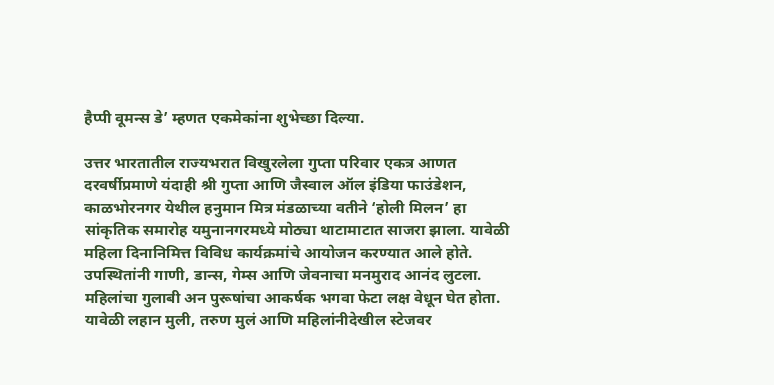हैप्पी वूमन्स डे’ म्हणत एकमेकांना शुभेच्छा दिल्या.

उत्तर भारतातील राज्यभरात विखुरलेला गुप्ता परिवार एकत्र आणत दरवर्षीप्रमाणे यंदाही श्री गुप्ता आणि जैस्वाल ऑल इंडिया फाउंडेशन, काळभोरनगर येथील हनुमान मित्र मंडळाच्या वतीने ‘होली मिलन’ हा सांकृतिक समारोह यमुनानगरमध्ये मोठ्या थाटामाटात साजरा झाला. यावेळी महिला दिनानिमित्त विविध कार्यक्रमांचे आयोजन करण्यात आले होते.
उपस्थितांनी गाणी, डान्स, गेम्स आणि जेवनाचा मनमुराद आनंद लुटला. महिलांचा गुलाबी अन पुरूषांचा आकर्षक भगवा फेटा लक्ष वेधून घेत होता. यावेळी लहान मुली, तरुण मुलं आणि महिलांनीदेखील स्टेजवर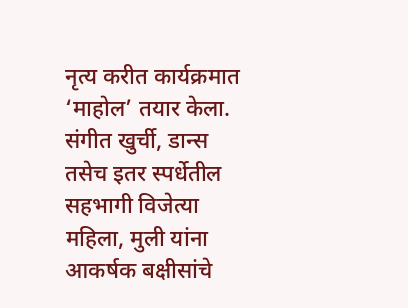नृत्य करीत कार्यक्रमात ‘माहोल’ तयार केला. संगीत खुर्ची, डान्स तसेच इतर स्पर्धेतील सहभागी विजेत्या महिला, मुली यांना आकर्षक बक्षीसांचे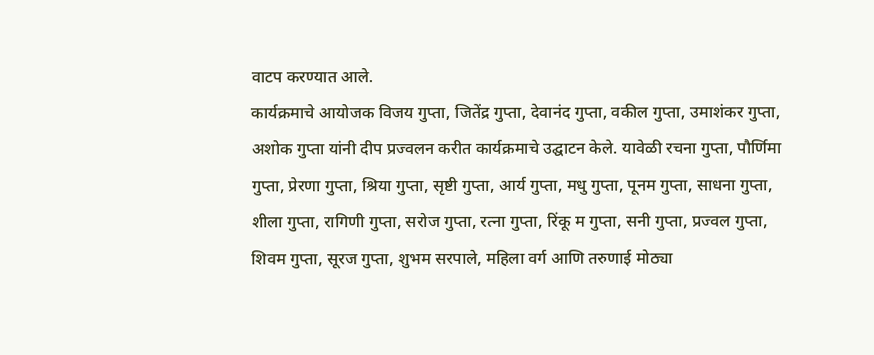वाटप करण्यात आले.
कार्यक्रमाचे आयोजक विजय गुप्ता, जितेंद्र गुप्ता, देवानंद गुप्ता, वकील गुप्ता, उमाशंकर गुप्ता, अशोक गुप्ता यांनी दीप प्रज्वलन करीत कार्यक्रमाचे उद्घाटन केले. यावेळी रचना गुप्ता, पौर्णिमा गुप्ता, प्रेरणा गुप्ता, श्रिया गुप्ता, सृष्टी गुप्ता, आर्य गुप्ता, मधु गुप्ता, पूनम गुप्ता, साधना गुप्ता, शीला गुप्ता, रागिणी गुप्ता, सरोज गुप्ता, रत्ना गुप्ता, रिंकू म गुप्ता, सनी गुप्ता, प्रज्वल गुप्ता, शिवम गुप्ता, सूरज गुप्ता, शुभम सरपाले, महिला वर्ग आणि तरुणाई मोठ्या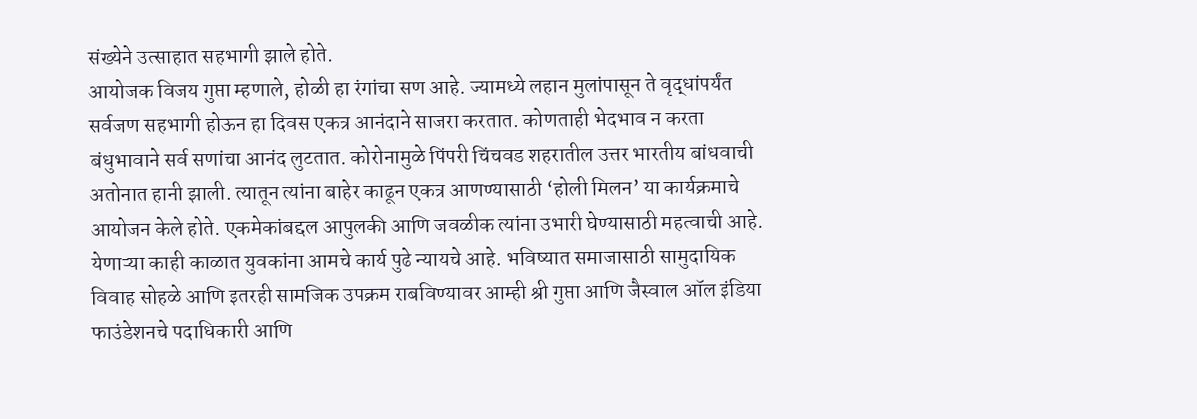संख्येने उत्साहात सहभागी झाले होते.
आयोजक विजय गुप्ता म्हणाले, होळी हा रंगांचा सण आहे. ज्यामध्ये लहान मुलांपासून ते वृद्धांपर्यंत सर्वजण सहभागी होऊन हा दिवस एकत्र आनंदाने साजरा करतात. कोणताही भेदभाव न करता बंधुभावाने सर्व सणांचा आनंद लुटतात. कोरोनामुळे पिंपरी चिंचवड शहरातील उत्तर भारतीय बांधवाची अतोनात हानी झाली. त्यातून त्यांना बाहेर काढून एकत्र आणण्यासाठी ‘होली मिलन’ या कार्यक्रमाचे आयोजन केले होते. एकमेकांबद्दल आपुलकी आणि जवळीक त्यांना उभारी घेण्यासाठी महत्वाची आहे. येणाऱ्या काही काळात युवकांना आमचे कार्य पुढे न्यायचे आहे. भविष्यात समाजासाठी सामुदायिक विवाह सोहळे आणि इतरही सामजिक उपक्रम राबविण्यावर आम्ही श्री गुप्ता आणि जैस्वाल ऑल इंडिया फाउंडेशनचे पदाधिकारी आणि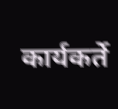कार्यकर्ते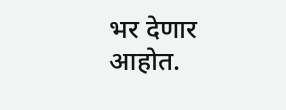भर देणार आहोत.